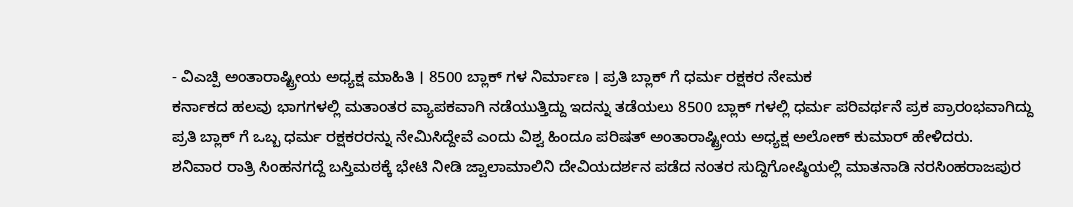- ವಿಎಚ್ಪಿ ಅಂತಾರಾಷ್ಟ್ರೀಯ ಅಧ್ಯಕ್ಷ ಮಾಹಿತಿ । 8500 ಬ್ಲಾಕ್ ಗಳ ನಿರ್ಮಾಣ । ಪ್ರತಿ ಬ್ಲಾಕ್ ಗೆ ಧರ್ಮ ರಕ್ಷಕರ ನೇಮಕ
ಕರ್ನಾಕದ ಹಲವು ಭಾಗಗಳಲ್ಲಿ ಮತಾಂತರ ವ್ಯಾಪಕವಾಗಿ ನಡೆಯುತ್ತಿದ್ದು ಇದನ್ನು ತಡೆಯಲು 8500 ಬ್ಲಾಕ್ ಗಳಲ್ಲಿ ಧರ್ಮ ಪರಿವರ್ಥನೆ ಪ್ರಕ ಪ್ರಾರಂಭವಾಗಿದ್ದು ಪ್ರತಿ ಬ್ಲಾಕ್ ಗೆ ಒಬ್ಬ ಧರ್ಮ ರಕ್ಷಕರರನ್ನು ನೇಮಿಸಿದ್ದೇವೆ ಎಂದು ವಿಶ್ವ ಹಿಂದೂ ಪರಿಷತ್ ಅಂತಾರಾಷ್ಟ್ರೀಯ ಅಧ್ಯಕ್ಷ ಅಲೋಕ್ ಕುಮಾರ್ ಹೇಳಿದರು.
ಶನಿವಾರ ರಾತ್ರಿ ಸಿಂಹನಗದ್ದೆ ಬಸ್ತಿಮಠಕ್ಕೆ ಭೇಟಿ ನೀಡಿ ಜ್ವಾಲಾಮಾಲಿನಿ ದೇವಿಯದರ್ಶನ ಪಡೆದ ನಂತರ ಸುದ್ದಿಗೋಷ್ಠಿಯಲ್ಲಿ ಮಾತನಾಡಿ ನರಸಿಂಹರಾಜಪುರ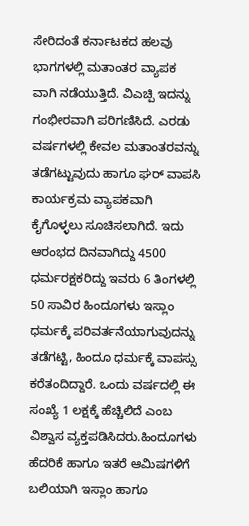ಸೇರಿದಂತೆ ಕರ್ನಾಟಕದ ಹಲವು ಭಾಗಗಳಲ್ಲಿ ಮತಾಂತರ ವ್ಯಾಪಕ ವಾಗಿ ನಡೆಯುತ್ತಿದೆ. ವಿಎಚ್ಪಿ ಇದನ್ನು ಗಂಭೀರವಾಗಿ ಪರಿಗಣಿಸಿದೆ. ಎರಡು ವರ್ಷಗಳಲ್ಲಿ ಕೇವಲ ಮತಾಂತರವನ್ನು ತಡೆಗಟ್ಟುವುದು ಹಾಗೂ ಘರ್ ವಾಪಸಿ ಕಾರ್ಯಕ್ರಮ ವ್ಯಾಪಕವಾಗಿ ಕೈಗೊಳ್ಳಲು ಸೂಚಿಸಲಾಗಿದೆ. ಇದು ಆರಂಭದ ದಿನವಾಗಿದ್ದು 4500 ಧರ್ಮರಕ್ಷಕರಿದ್ದು ಇವರು 6 ತಿಂಗಳಲ್ಲಿ 50 ಸಾವಿರ ಹಿಂದೂಗಳು ಇಸ್ಲಾಂ ಧರ್ಮಕ್ಕೆ ಪರಿವರ್ತನೆಯಾಗುವುದನ್ನು ತಡೆಗಟ್ಟಿ, ಹಿಂದೂ ಧರ್ಮಕ್ಕೆ ವಾಪಸ್ಸು ಕರೆತಂದಿದ್ದಾರೆ. ಒಂದು ವರ್ಷದಲ್ಲಿ ಈ ಸಂಖ್ಯೆ 1 ಲಕ್ಷಕ್ಕೆ ಹೆಚ್ಚಿಲಿದೆ ಎಂಬ ವಿಶ್ವಾಸ ವ್ಯಕ್ತಪಡಿಸಿದರು.ಹಿಂದೂಗಳು ಹೆದರಿಕೆ ಹಾಗೂ ಇತರೆ ಆಮಿಷಗಳಿಗೆ ಬಲಿಯಾಗಿ ಇಸ್ಲಾಂ ಹಾಗೂ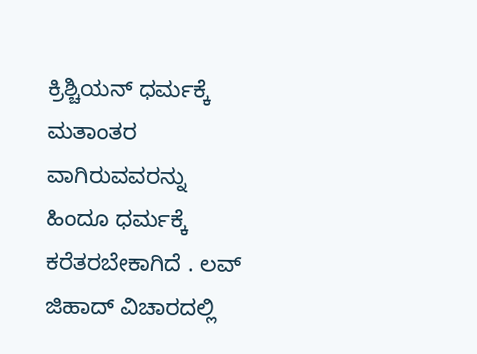ಕ್ರಿಶ್ಚಿಯನ್ ಧರ್ಮಕ್ಕೆ ಮತಾಂತರ ವಾಗಿರುವವರನ್ನು ಹಿಂದೂ ಧರ್ಮಕ್ಕೆ ಕರೆತರಬೇಕಾಗಿದೆ . ಲವ್ ಜಿಹಾದ್ ವಿಚಾರದಲ್ಲಿ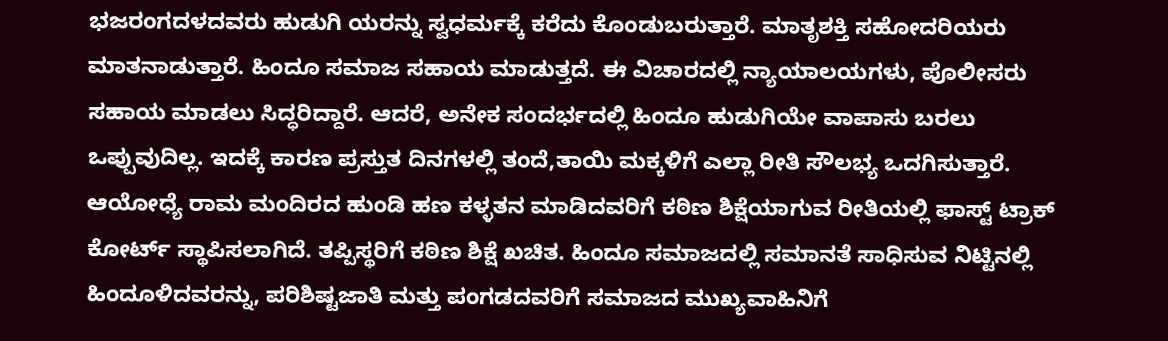ಭಜರಂಗದಳದವರು ಹುಡುಗಿ ಯರನ್ನು ಸ್ವಧರ್ಮಕ್ಕೆ ಕರೆದು ಕೊಂಡುಬರುತ್ತಾರೆ. ಮಾತೃಶಕ್ತಿ ಸಹೋದರಿಯರು ಮಾತನಾಡುತ್ತಾರೆ. ಹಿಂದೂ ಸಮಾಜ ಸಹಾಯ ಮಾಡುತ್ತದೆ. ಈ ವಿಚಾರದಲ್ಲಿ ನ್ಯಾಯಾಲಯಗಳು, ಪೊಲೀಸರು ಸಹಾಯ ಮಾಡಲು ಸಿದ್ಧರಿದ್ದಾರೆ. ಆದರೆ, ಅನೇಕ ಸಂದರ್ಭದಲ್ಲಿ ಹಿಂದೂ ಹುಡುಗಿಯೇ ವಾಪಾಸು ಬರಲು ಒಪ್ಪುವುದಿಲ್ಲ. ಇದಕ್ಕೆ ಕಾರಣ ಪ್ರಸ್ತುತ ದಿನಗಳಲ್ಲಿ ತಂದೆ,ತಾಯಿ ಮಕ್ಕಳಿಗೆ ಎಲ್ಲಾ ರೀತಿ ಸೌಲಭ್ಯ ಒದಗಿಸುತ್ತಾರೆ.
ಆಯೋಧ್ಯೆ ರಾಮ ಮಂದಿರದ ಹುಂಡಿ ಹಣ ಕಳ್ಳತನ ಮಾಡಿದವರಿಗೆ ಕಠಿಣ ಶಿಕ್ಷೆಯಾಗುವ ರೀತಿಯಲ್ಲಿ ಫಾಸ್ಟ್ ಟ್ರಾಕ್ ಕೋರ್ಟ್ ಸ್ಥಾಪಿಸಲಾಗಿದೆ. ತಪ್ಪಿಸ್ಥರಿಗೆ ಕಠಿಣ ಶಿಕ್ಷೆ ಖಚಿತ. ಹಿಂದೂ ಸಮಾಜದಲ್ಲಿ ಸಮಾನತೆ ಸಾಧಿಸುವ ನಿಟ್ಟಿನಲ್ಲಿ ಹಿಂದೂಳಿದವರನ್ನು, ಪರಿಶಿಷ್ಟಜಾತಿ ಮತ್ತು ಪಂಗಡದವರಿಗೆ ಸಮಾಜದ ಮುಖ್ಯವಾಹಿನಿಗೆ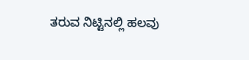ತರುವ ನಿಟ್ಟಿನಲ್ಲಿ ಹಲವು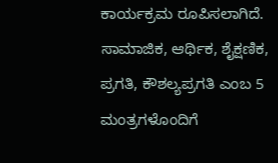ಕಾರ್ಯಕ್ರಮ ರೂಪಿಸಲಾಗಿದೆ. ಸಾಮಾಜಿಕ, ಆರ್ಥಿಕ, ಶೈಕ್ಷಣಿಕ, ಪ್ರಗತಿ, ಕೌಶಲ್ಯಪ್ರಗತಿ ಎಂಬ 5 ಮಂತ್ರಗಳೊಂದಿಗೆ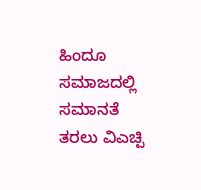ಹಿಂದೂ ಸಮಾಜದಲ್ಲಿ ಸಮಾನತೆ ತರಲು ವಿಎಚ್ಪಿ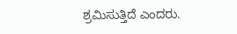ಶ್ರಮಿಸುತ್ತಿದೆ ಎಂದರು.